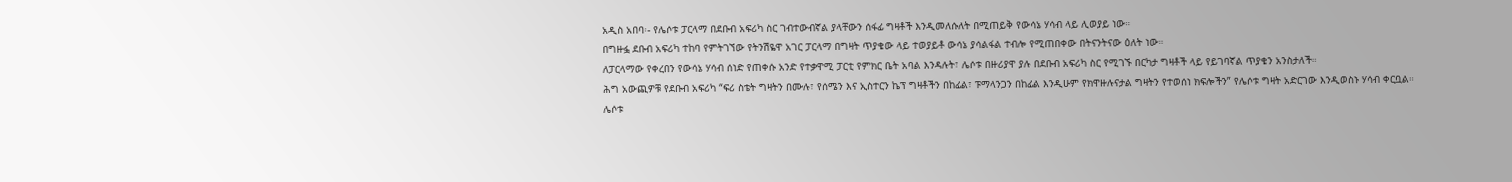አዲስ አበባ፡- የሌሶቱ ፓርላማ በደቡብ አፍሪካ ስር ገብተውብኛል ያላቸውን ሰፋፊ ግዛቶች እንዲመለሱለት በሚጠይቅ የውሳኔ ሃሳብ ላይ ሊወያይ ነው።
በግዙፏ ደቡብ አፍሪካ ተከባ የምትገኘው የትንሽዬዋ አገር ፓርላማ በግዛት ጥያቄው ላይ ተወያይቶ ውሳኔ ያሳልፋል ተብሎ የሚጠበቀው በትናንትናው ዕለት ነው።
ለፓርላማው የቀረበን የውሳኔ ሃሳብ ሰነድ የጠቀሱ አንድ የተቃዋሚ ፓርቲ የምክር ቤት አባል እንዳሉት፣ ሌሶቱ በዙሪያዋ ያሉ በደቡብ አፍሪካ ስር የሚገኙ በርካታ ግዛቶች ላይ የይገባኛል ጥያቄን አንስታለች።
ሕግ አውጪዎቹ የደቡብ አፍሪካ “ፍሪ ስቴት ግዛትን በሙሉ፣ የሰሜን እና ኢስተርን ኬፕ ግዛቶችን በከፊል፣ ፑማላንጋን በከፊል እንዲሁም የክዋዙሉናታል ግዛትን የተወሰነ ክፍሎችን” የሌሶቱ ግዛት አድርገው እንዲወስኑ ሃሳብ ቀርቧል።
ሌሶቱ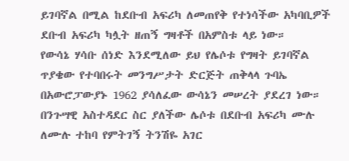ይገባኛል በሚል ከደቡብ አፍሪካ ለመጠየቅ የተነሳችው አካባቢዎች ደቡብ አፍሪካ ካሏት ዘጠኝ ግዛቶች በአምስቱ ላይ ነው።
የውሳኔ ሃሳቡ ሰነድ እንደሚለው ይህ የሌሶቱ የግዛት ይገባኛል ጥያቄው የተባበሩት መንግሥታት ድርጅት ጠቅላላ ጉባኤ በአውሮፓውያኑ 1962 ያሳለፈው ውሳኔን መሠረት ያደረገ ነው።
በንጉሣዊ አስተዳደር ስር ያለችው ሌሶቱ በደቡብ አፍሪካ ሙሉ ለሙሉ ተከባ የምትገኝ ትንሽዬ አገር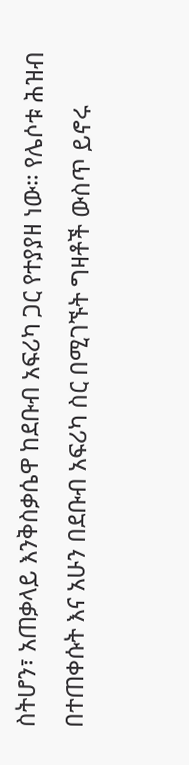ስትሆን፣ አጠቃላይ እንቅስቃሴዋ ከደቡብ አፍሪካ ጋር የተያያዘ ነው። የሌሶቱ ሕዝብ በተጠቀሱት እና አሁን በደቡብ አፍሪካ ስር በሚገኙት ግዛቶች ውስጥ ይኖሩ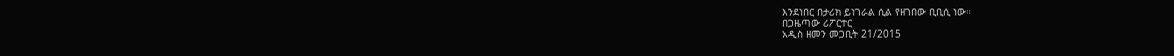እንደነበር በታሪክ ይነገራል ሲል የዘገበው ቢቢሲ ነው።
በጋዜጣው ሪፖርተር
አዲስ ዘመን መጋቢት 21/2015